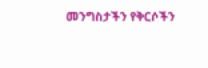መንግስታችን የቅርሶችን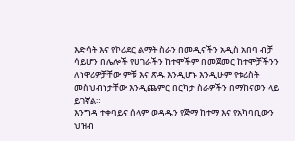እድሳት እና የኮሪደር ልማት ስራን በመዲናችን አዲስ አበባ ብቻ ሳይሆን በሌሎች የሀገራችን ከተሞችም በመጀመር ከተሞቻችንን ለነዋሪዎቻቸው ምቹ እና ጽዱ እንዲሆኑ እንዲሁም የቱሪስት መስህብነታቸው እንዲጨምር በርካታ ስራዎችን በማከናወን ላይ ይገኛል።
እንግዳ ተቀባይና ሰላም ወዳዱን የጅማ ከተማ እና የአካባቢውን ህዝብ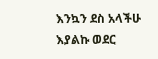እንኳን ደስ አላችሁ እያልኩ ወደር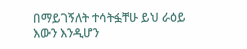በማይገኝለት ተሳትፏቸሁ ይህ ራዕይ እውን እንዲሆን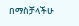በማስቻላችሁ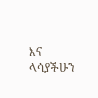እና ላሳያችሁን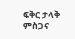ፍቅር ታላቅ ምስጋና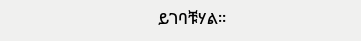ይገባቹሃል።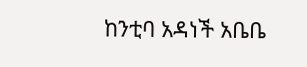ከንቲባ አዳነች አቤቤ